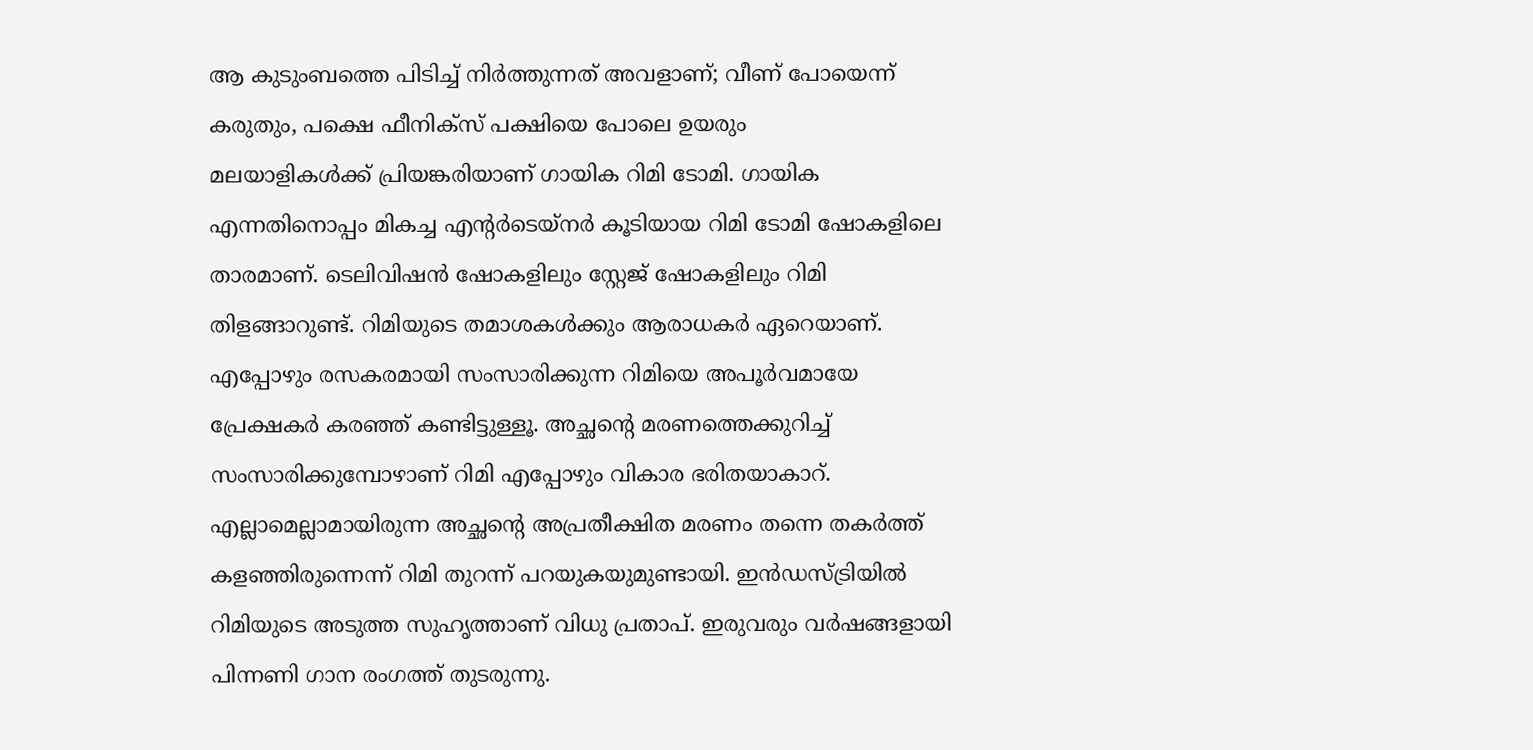ആ കുടുംബത്തെ പിടിച്ച് നിർത്തുന്നത് അവളാണ്; വീണ് പോയെന്ന് കരുതും, പക്ഷെ ഫീനിക്സ് പക്ഷിയെ പോലെ ഉയരും
മലയാളികൾക്ക് പ്രിയങ്കരിയാണ് ഗായിക റിമി ടോമി. ഗായിക എന്നതിനൊപ്പം മികച്ച എന്റർടെയ്നർ കൂടിയായ റിമി ടോമി ഷോകളിലെ താരമാണ്. ടെലിവിഷൻ ഷോകളിലും സ്റ്റേജ് ഷോകളിലും റിമി തിളങ്ങാറുണ്ട്. റിമിയുടെ തമാശകൾക്കും ആരാധകർ ഏറെയാണ്. എപ്പോഴും രസകരമായി സംസാരിക്കുന്ന റിമിയെ അപൂർവമായേ പ്രേക്ഷകർ കരഞ്ഞ് കണ്ടിട്ടുള്ളൂ. അച്ഛന്റെ മരണത്തെക്കുറിച്ച് സംസാരിക്കുമ്പോഴാണ് റിമി എപ്പോഴും വികാര ഭരിതയാകാറ്.
എല്ലാമെല്ലാമായിരുന്ന അച്ഛന്റെ അപ്രതീക്ഷിത മരണം തന്നെ തകർത്ത് കളഞ്ഞിരുന്നെന്ന് റിമി തുറന്ന് പറയുകയുമുണ്ടായി. ഇൻഡസ്ട്രിയിൽ റിമിയുടെ അടുത്ത സുഹൃത്താണ് വിധു പ്രതാപ്. ഇരുവരും വർഷങ്ങളായി പിന്നണി ഗാന രംഗത്ത് തുടരുന്നു.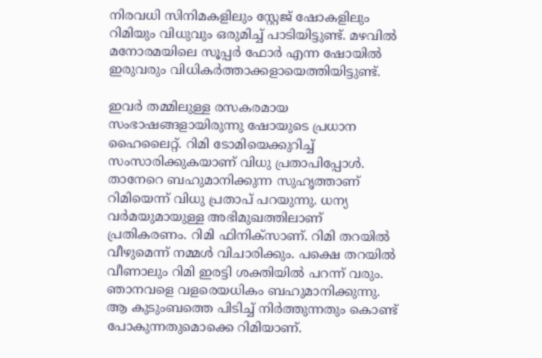നിരവധി സിനിമകളിലും സ്റ്റേജ് ഷോകളിലും റിമിയും വിധുവും ഒരുമിച്ച് പാടിയിട്ടുണ്ട്. മഴവിൽ മനോരമയിലെ സൂപ്പർ ഫോർ എന്ന ഷോയിൽ ഇരുവരും വിധികർത്താക്കളായെത്തിയിട്ടുണ്ട്.

ഇവർ തമ്മിലുള്ള രസകരമായ സംഭാഷങ്ങളായിരുന്നു ഷോയുടെ പ്രധാന ഹൈലൈറ്റ്. റിമി ടോമിയെക്കുറിച്ച് സംസാരിക്കുകയാണ് വിധു പ്രതാപിപ്പോൾ. താനേറെ ബഹുമാനിക്കുന്ന സുഹൃത്താണ് റിമിയെന്ന് വിധു പ്രതാപ് പറയുന്നു. ധന്യ വർമയുമായുള്ള അഭിമുഖത്തിലാണ് പ്രതികരണം. റിമി ഫിനിക്സാണ്. റിമി തറയിൽ വീഴുമെന്ന് നമ്മൾ വിചാരിക്കും. പക്ഷെ തറയിൽ വീണാലും റിമി ഇരട്ടി ശക്തിയിൽ പറന്ന് വരും. ഞാനവളെ വളരെയധികം ബഹുമാനിക്കുന്നു.
ആ കുടുംബത്തെ പിടിച്ച് നിർത്തുന്നതും കൊണ്ട് പോകുന്നതുമൊക്കെ റിമിയാണ്.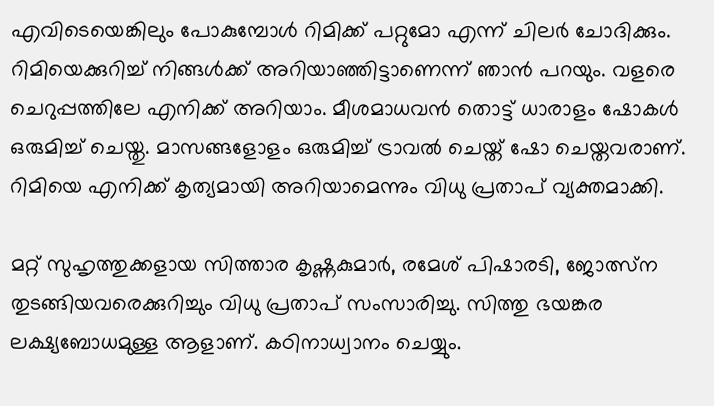എവിടെയെങ്കിലും പോകുമ്പോൾ റിമിക്ക് പറ്റുമോ എന്ന് ചിലർ ചോദിക്കും. റിമിയെക്കുറിച്ച് നിങ്ങൾക്ക് അറിയാഞ്ഞിട്ടാണെന്ന് ഞാൻ പറയും. വളരെ ചെറുപ്പത്തിലേ എനിക്ക് അറിയാം. മീശമാധവൻ തൊട്ട് ധാരാളം ഷോകൾ ഒരുമിച്ച് ചെയ്തു. മാസങ്ങളോളം ഒരുമിച്ച് ട്രാവൽ ചെയ്ത് ഷോ ചെയ്തവരാണ്. റിമിയെ എനിക്ക് കൃത്യമായി അറിയാമെന്നും വിധു പ്രതാപ് വ്യക്തമാക്കി.

മറ്റ് സുഹൃത്തുക്കളായ സിത്താര കൃഷ്ണകുമാർ, രമേശ് പിഷാരടി, ജോത്സ്ന തുടങ്ങിയവരെക്കുറിച്ചും വിധു പ്രതാപ് സംസാരിച്ചു. സിത്തു ഭയങ്കര ലക്ഷ്യബോധമുള്ള ആളാണ്. കഠിനാധ്വാനം ചെയ്യും.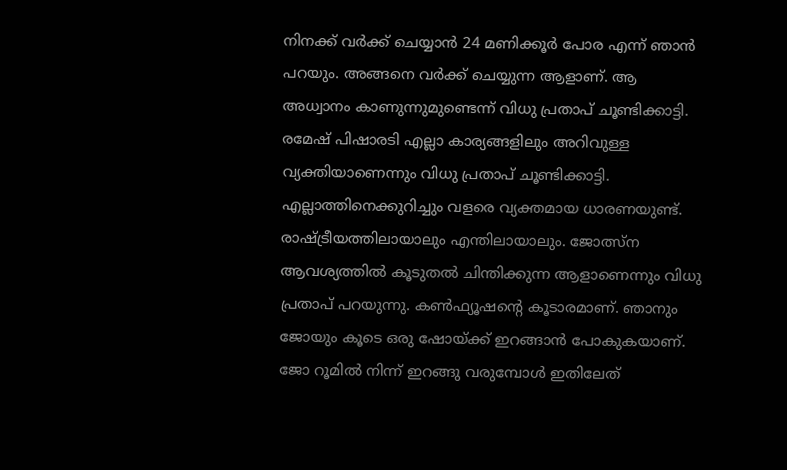നിനക്ക് വർക്ക് ചെയ്യാൻ 24 മണിക്കൂർ പോര എന്ന് ഞാൻ പറയും. അങ്ങനെ വർക്ക് ചെയ്യുന്ന ആളാണ്. ആ അധ്വാനം കാണുന്നുമുണ്ടെന്ന് വിധു പ്രതാപ് ചൂണ്ടിക്കാട്ടി. രമേഷ് പിഷാരടി എല്ലാ കാര്യങ്ങളിലും അറിവുള്ള വ്യക്തിയാണെന്നും വിധു പ്രതാപ് ചൂണ്ടിക്കാട്ടി.
എല്ലാത്തിനെക്കുറിച്ചും വളരെ വ്യക്തമായ ധാരണയുണ്ട്. രാഷ്ട്രീയത്തിലായാലും എന്തിലായാലും. ജോത്സ്ന ആവശ്യത്തിൽ കൂടുതൽ ചിന്തിക്കുന്ന ആളാണെന്നും വിധു പ്രതാപ് പറയുന്നു. കൺഫ്യൂഷന്റെ കൂടാരമാണ്. ഞാനും ജോയും കൂടെ ഒരു ഷോയ്ക്ക് ഇറങ്ങാൻ പോകുകയാണ്. ജോ റൂമിൽ നിന്ന് ഇറങ്ങു വരുമ്പോൾ ഇതിലേത്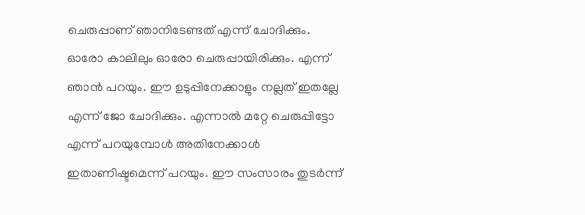ചെരുപ്പാണ് ഞാനിടേണ്ടത് എന്ന് ചോദിക്കും.
ഓരോ കാലിലും ഓരോ ചെരുപ്പായിരിക്കും. എന്ന് ഞാൻ പറയും. ഈ ഉടുപ്പിനേക്കാളും നല്ലത് ഇതല്ലേ എന്ന് ജോ ചോദിക്കും. എന്നാൽ മറ്റേ ചെരുപ്പിട്ടോ എന്ന് പറയുമ്പോൾ അതിനേക്കാൾ ഇതാണിഷ്ടമെന്ന് പറയും. ഈ സംസാരം തുടർന്ന്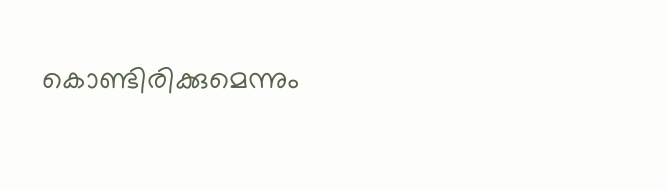കൊണ്ടിരിക്കുമെന്നും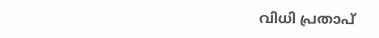വിധി പ്രതാപ്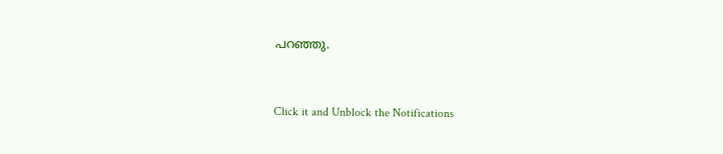പറഞ്ഞു.


Click it and Unblock the Notifications